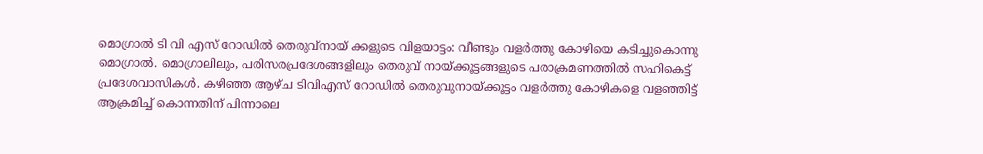മൊഗ്രാൽ ടി വി എസ് റോഡിൽ തെരുവ്നായ് ക്കളുടെ വിളയാട്ടം: വീണ്ടും വളർത്തു കോഴിയെ കടിച്ചുകൊന്നു
മൊഗ്രാൽ. മൊഗ്രാലിലും, പരിസരപ്രദേശങ്ങളിലും തെരുവ് നായ്ക്കൂട്ടങ്ങളുടെ പരാക്രമണത്തിൽ സഹികെട്ട് പ്രദേശവാസികൾ. കഴിഞ്ഞ ആഴ്ച ടിവിഎസ് റോഡിൽ തെരുവുനായ്ക്കൂട്ടം വളർത്തു കോഴികളെ വളഞ്ഞിട്ട് ആക്രമിച്ച് കൊന്നതിന് പിന്നാലെ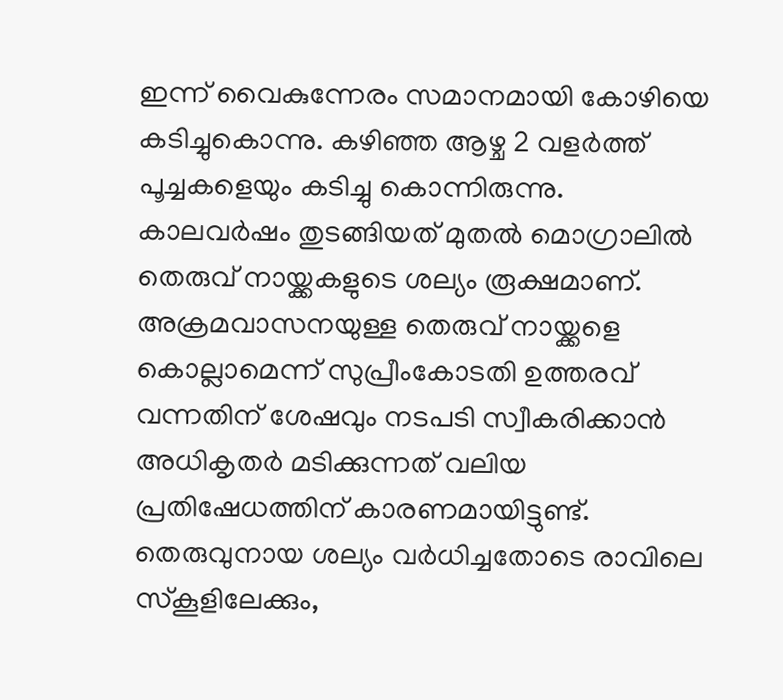ഇന്ന് വൈകുന്നേരം സമാനമായി കോഴിയെ കടിച്ചുകൊന്നു. കഴിഞ്ഞ ആഴ്ച 2 വളർത്ത് പൂച്ചകളെയും കടിച്ചു കൊന്നിരുന്നു.
കാലവർഷം തുടങ്ങിയത് മുതൽ മൊഗ്രാലിൽ തെരുവ് നായ്ക്കകളുടെ ശല്യം രൂക്ഷമാണ്. അക്രമവാസനയുള്ള തെരുവ് നായ്ക്കളെ കൊല്ലാമെന്ന് സുപ്രീംകോടതി ഉത്തരവ് വന്നതിന് ശേഷവും നടപടി സ്വീകരിക്കാൻ അധികൃതർ മടിക്കുന്നത് വലിയ പ്രതിഷേധത്തിന് കാരണമായിട്ടുണ്ട്. തെരുവുനായ ശല്യം വർധിച്ചതോടെ രാവിലെ സ്കൂളിലേക്കും,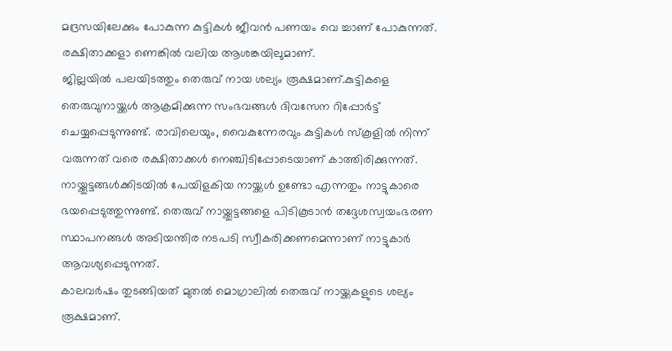മദ്രസയിലേക്കും പോകുന്ന കുട്ടികൾ ജീവൻ പണയം വെ ച്ചാണ് പോകുന്നത്. രക്ഷിതാക്കളാ ണെങ്കിൽ വലിയ ആശങ്കയിലുമാണ്.
ജില്ലയിൽ പലയിടത്തും തെരുവ് നായ ശല്യം രൂക്ഷമാണ്.കുട്ടികളെ തെരുവുനായ്ക്കൾ ആക്രമിക്കുന്ന സംഭവങ്ങൾ ദിവസേന റിപ്പോർട്ട് ചെയ്യപ്പെടുന്നുണ്ട്. രാവിലെയും, വൈകുന്നേരവും കുട്ടികൾ സ്കൂളിൽ നിന്ന് വരുന്നത് വരെ രക്ഷിതാക്കൾ നെഞ്ചിടിപ്പോടെയാണ് കാത്തിരിക്കുന്നത്.
നായ്ക്കൂട്ടങ്ങൾക്കിടയിൽ പേയിളകിയ നായ്ക്കൾ ഉണ്ടോ എന്നതും നാട്ടുകാരെ ഭയപ്പെടുത്തുന്നുണ്ട്. തെരുവ് നായ്ക്കൂട്ടങ്ങളെ പിടികൂടാൻ തദ്ദേശസ്വയംഭരണ സ്ഥാപനങ്ങൾ അടിയന്തിര നടപടി സ്വീകരിക്കണമെന്നാണ് നാട്ടുകാർ ആവശ്യപ്പെടുന്നത്.
കാലവർഷം തുടങ്ങിയത് മുതൽ മൊഗ്രാലിൽ തെരുവ് നായ്ക്കകളുടെ ശല്യം രൂക്ഷമാണ്.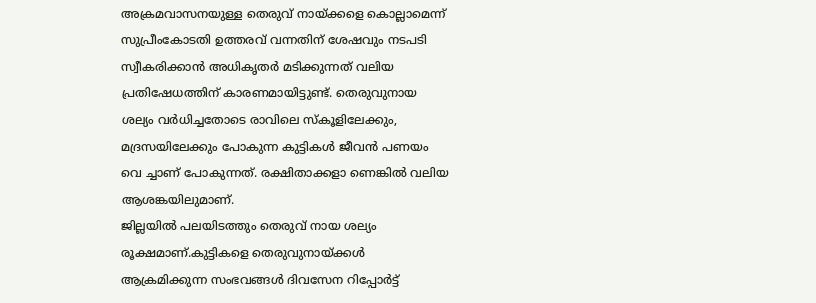അക്രമവാസനയുള്ള തെരുവ് നായ്ക്കളെ കൊല്ലാമെന്ന് സുപ്രീംകോടതി ഉത്തരവ് വന്നതിന് ശേഷവും നടപടി സ്വീകരിക്കാൻ അധികൃതർ മടിക്കുന്നത് വലിയ പ്രതിഷേധത്തിന് കാരണമായിട്ടുണ്ട്. തെരുവുനായ ശല്യം വർധിച്ചതോടെ രാവിലെ സ്കൂളിലേക്കും, മദ്രസയിലേക്കും പോകുന്ന കുട്ടികൾ ജീവൻ പണയം വെ ച്ചാണ് പോകുന്നത്. രക്ഷിതാക്കളാ ണെങ്കിൽ വലിയ ആശങ്കയിലുമാണ്.
ജില്ലയിൽ പലയിടത്തും തെരുവ് നായ ശല്യം രൂക്ഷമാണ്.കുട്ടികളെ തെരുവുനായ്ക്കൾ ആക്രമിക്കുന്ന സംഭവങ്ങൾ ദിവസേന റിപ്പോർട്ട്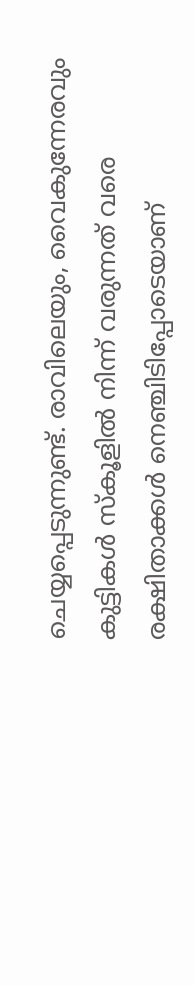ചെയ്യപ്പെടുന്നുണ്ട്. രാവിലെയും, വൈകുന്നേരവും കുട്ടികൾ സ്കൂളിൽ നിന്ന് വരുന്നത് വരെ രക്ഷിതാക്കൾ നെഞ്ചിടിപ്പോടെയാണ്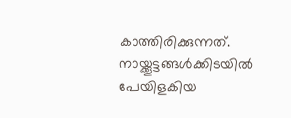കാത്തിരിക്കുന്നത്.
നായ്ക്കൂട്ടങ്ങൾക്കിടയിൽ പേയിളകിയ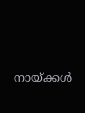നായ്ക്കൾ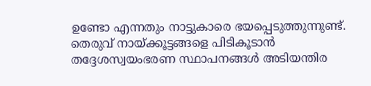ഉണ്ടോ എന്നതും നാട്ടുകാരെ ഭയപ്പെടുത്തുന്നുണ്ട്. തെരുവ് നായ്ക്കൂട്ടങ്ങളെ പിടികൂടാൻ തദ്ദേശസ്വയംഭരണ സ്ഥാപനങ്ങൾ അടിയന്തിര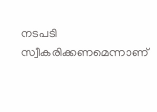നടപടി സ്വീകരിക്കണമെന്നാണ്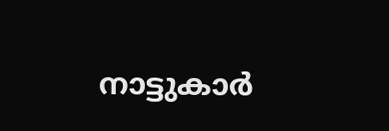നാട്ടുകാർ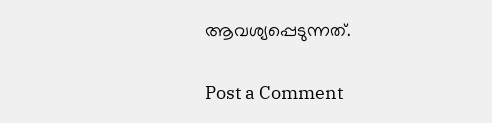ആവശ്യപ്പെടുന്നത്.


Post a Comment